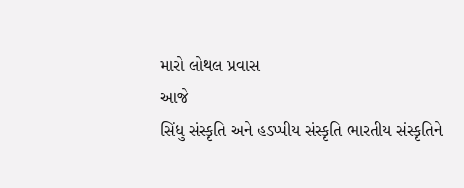મારો લોથલ પ્રવાસ
આજે
સિંધુ સંસ્કૃતિ અને હડપ્પીય સંસ્કૃતિ ભારતીય સંસ્કૃતિને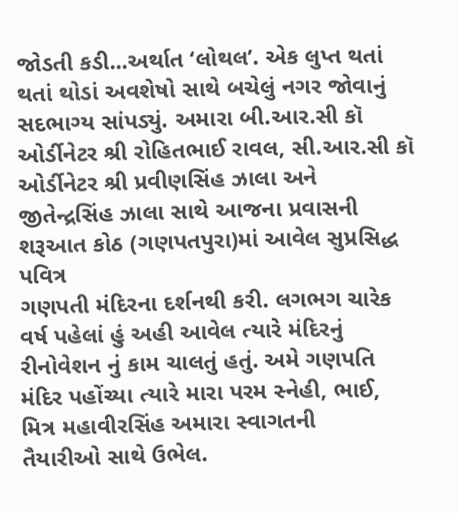જોડતી કડી...અર્થાત ‘લોથલ’. એક લુપ્ત થતાં
થતાં થોડાં અવશેષો સાથે બચેલું નગર જોવાનું સદભાગ્ય સાંપડ્યું. અમારા બી.આર.સી કૉ
ઓર્ડીનેટર શ્રી રોહિતભાઈ રાવલ, સી.આર.સી કૉ ઓર્ડીનેટર શ્રી પ્રવીણસિંહ ઝાલા અને
જીતેન્દ્રસિંહ ઝાલા સાથે આજના પ્રવાસની શરૂઆત કોઠ (ગણપતપુરા)માં આવેલ સુપ્રસિદ્ધ પવિત્ર
ગણપતી મંદિરના દર્શનથી કરી. લગભગ ચારેક વર્ષ પહેલાં હું અહી આવેલ ત્યારે મંદિરનું
રીનોવેશન નું કામ ચાલતું હતું. અમે ગણપતિ
મંદિર પહોંચ્યા ત્યારે મારા પરમ સ્નેહી, ભાઈ, મિત્ર મહાવીરસિંહ અમારા સ્વાગતની
તૈયારીઓ સાથે ઉભેલ.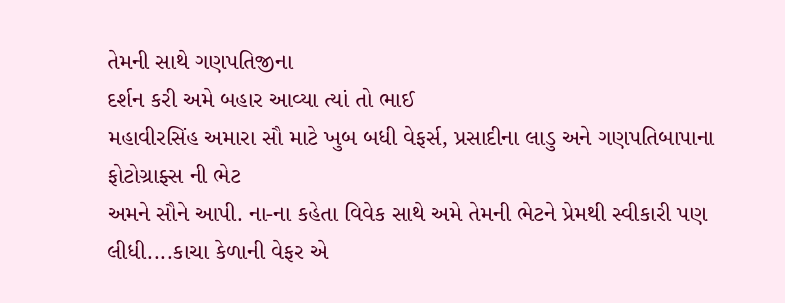તેમની સાથે ગણપતિજીના
દર્શન કરી અમે બહાર આવ્યા ત્યાં તો ભાઈ
મહાવીરસિંહ અમારા સૌ માટે ખુબ બધી વેફર્સ, પ્રસાદીના લાડુ અને ગણપતિબાપાના ફોટોગ્રાફ્સ ની ભેટ
અમને સૌને આપી. ના-ના કહેતા વિવેક સાથે અમે તેમની ભેટને પ્રેમથી સ્વીકારી પણ
લીધી....કાચા કેળાની વેફર એ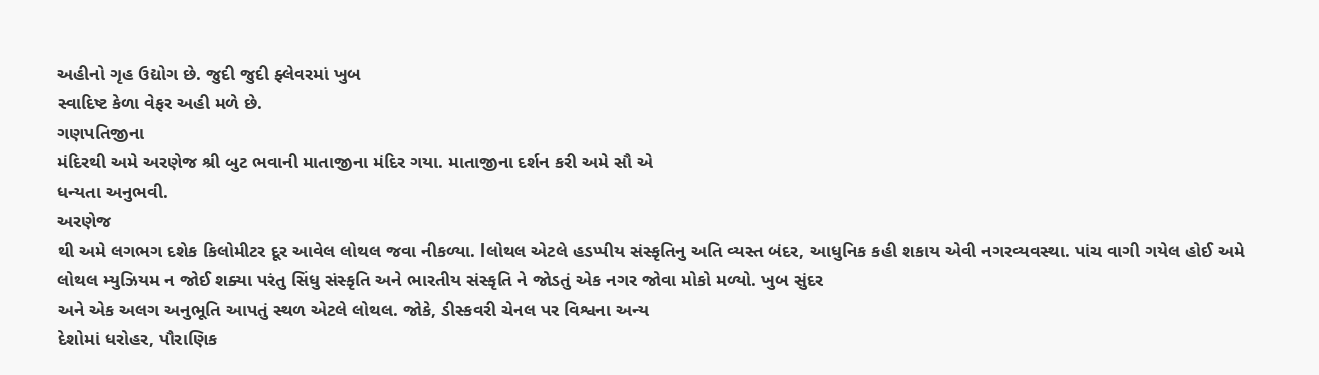અહીનો ગૃહ ઉદ્યોગ છે. જુદી જુદી ફ્લેવરમાં ખુબ
સ્વાદિષ્ટ કેળા વેફર અહી મળે છે.
ગણપતિજીના
મંદિરથી અમે અરણેજ શ્રી બુટ ભવાની માતાજીના મંદિર ગયા. માતાજીના દર્શન કરી અમે સૌ એ
ધન્યતા અનુભવી.
અરણેજ
થી અમે લગભગ દશેક કિલોમીટર દૂર આવેલ લોથલ જવા નીકળ્યા. lલોથલ એટલે હડપ્પીય સંસ્કૃતિનુ અતિ વ્યસ્ત બંદર, આધુનિક કહી શકાય એવી નગરવ્યવસ્થા. પાંચ વાગી ગયેલ હોઈ અમે
લોથલ મ્યુઝિયમ ન જોઈ શક્યા પરંતુ સિંધુ સંસ્કૃતિ અને ભારતીય સંસ્કૃતિ ને જોડતું એક નગર જોવા મોકો મળ્યો. ખુબ સુંદર
અને એક અલગ અનુભૂતિ આપતું સ્થળ એટલે લોથલ. જોકે, ડીસ્કવરી ચેનલ પર વિશ્વના અન્ય
દેશોમાં ધરોહર, પૌરાણિક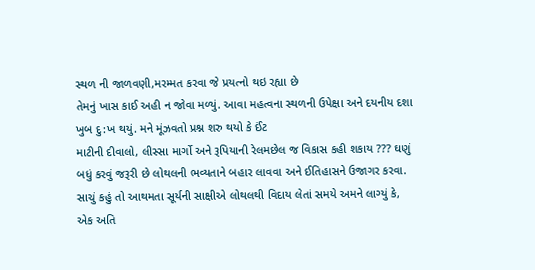સ્થળ ની જાળવણી,મરમ્મત કરવા જે પ્રયત્નો થઇ રહ્યા છે
તેમનું ખાસ કાઈ અહી ન જોવા મળ્યું. આવા મહત્વના સ્થળની ઉપેક્ષા અને દયનીય દશા ખુબ દુ:ખ થયું. મને મૂંઝવતો પ્રશ્ન શરુ થયો કે ઈંટ
માટીની દીવાલો, લીસ્સા માર્ગો અને રૂપિયાની રેલમછેલ જ વિકાસ કહી શકાય ??? ઘણું
બધું કરવું જરૂરી છે લોથલની ભવ્યતાને બહાર લાવવા અને ઈતિહાસને ઉજાગર કરવા. સાચું કહું તો આથમતા સૂર્યની સાક્ષીએ લોથલથી વિદાય લેતાં સમયે અમને લાગ્યું કે, એક અતિ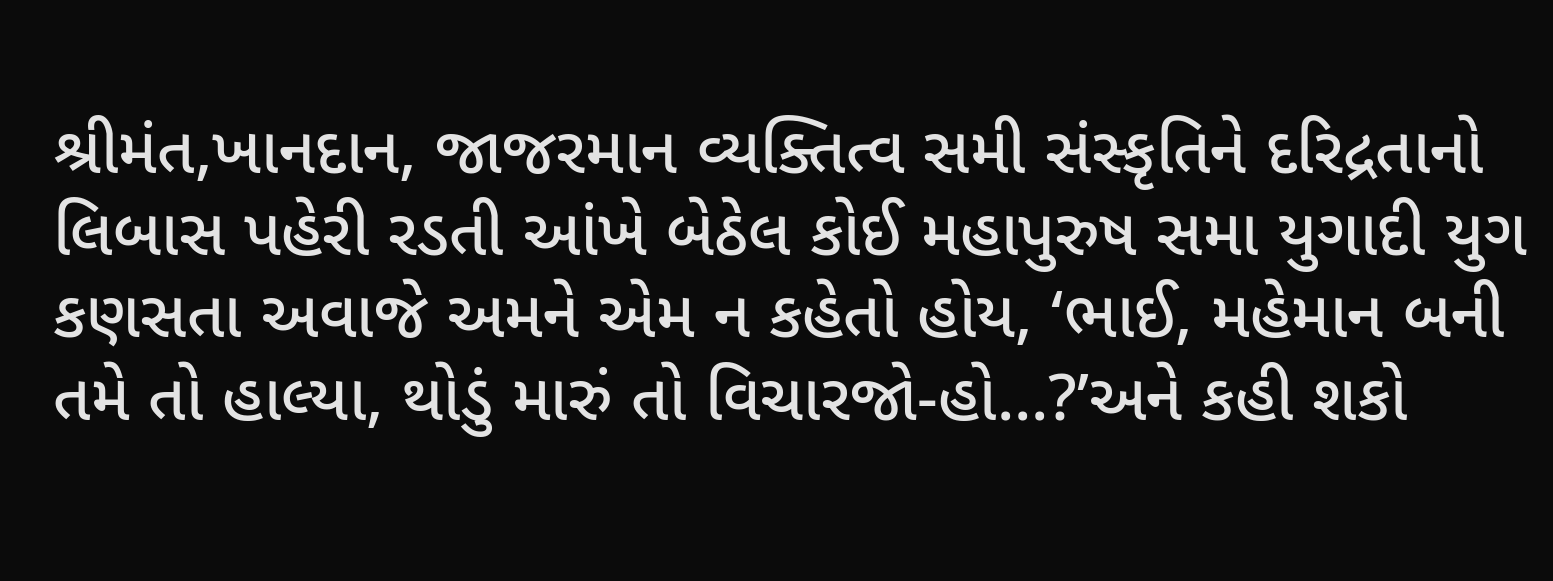શ્રીમંત,ખાનદાન, જાજરમાન વ્યક્તિત્વ સમી સંસ્કૃતિને દરિદ્રતાનો લિબાસ પહેરી રડતી આંખે બેઠેલ કોઈ મહાપુરુષ સમા યુગાદી યુગ કણસતા અવાજે અમને એમ ન કહેતો હોય, ‘ભાઈ, મહેમાન બની તમે તો હાલ્યા, થોડું મારું તો વિચારજો-હો...?’અને કહી શકો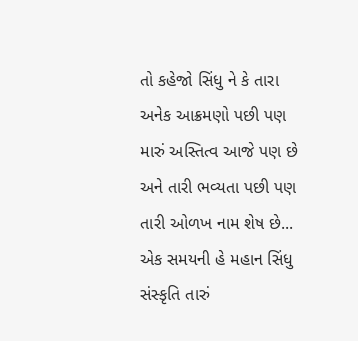તો કહેજો સિંધુ ને કે તારા અનેક આક્રમણો પછી પણ મારું અસ્તિત્વ આજે પણ છે અને તારી ભવ્યતા પછી પણ તારી ઓળખ નામ શેષ છે... એક સમયની હે મહાન સિંધુ સંસ્કૃતિ તારું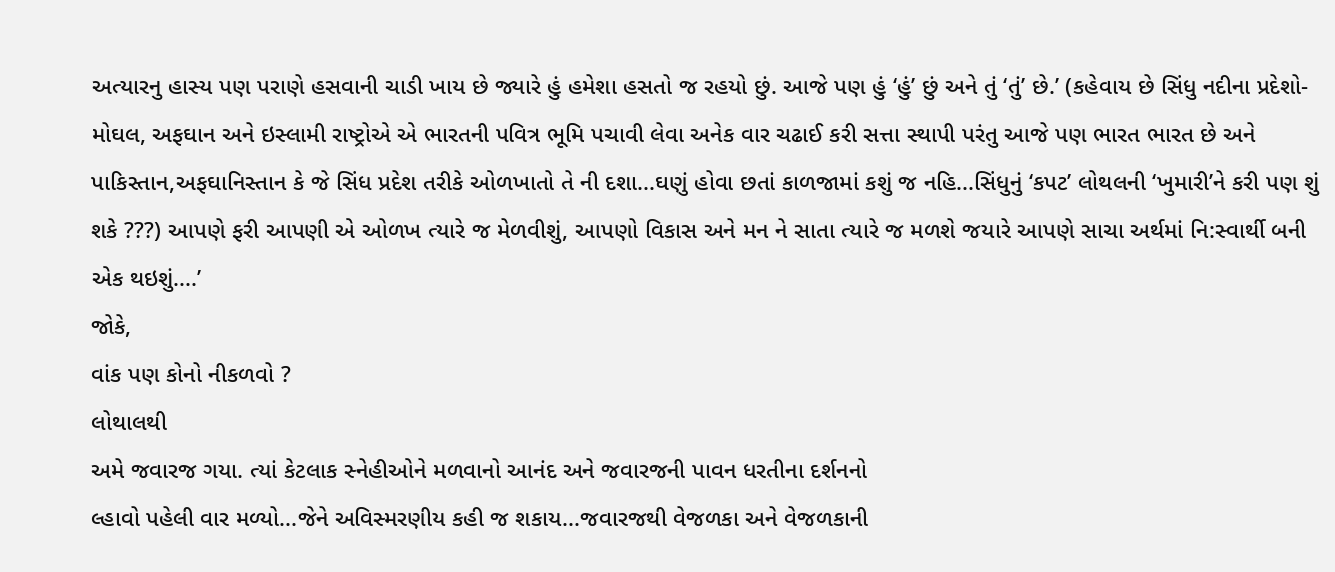અત્યારનુ હાસ્ય પણ પરાણે હસવાની ચાડી ખાય છે જ્યારે હું હમેશા હસતો જ રહયો છું. આજે પણ હું ‘હું’ છું અને તું ‘તું’ છે.’ (કહેવાય છે સિંધુ નદીના પ્રદેશો-મોઘલ, અફઘાન અને ઇસ્લામી રાષ્ટ્રોએ એ ભારતની પવિત્ર ભૂમિ પચાવી લેવા અનેક વાર ચઢાઈ કરી સત્તા સ્થાપી પરંતુ આજે પણ ભારત ભારત છે અને પાકિસ્તાન,અફઘાનિસ્તાન કે જે સિંધ પ્રદેશ તરીકે ઓળખાતો તે ની દશા...ઘણું હોવા છતાં કાળજામાં કશું જ નહિ...સિંધુનું ‘કપટ’ લોથલની ‘ખુમારી’ને કરી પણ શું શકે ???) આપણે ફરી આપણી એ ઓળખ ત્યારે જ મેળવીશું, આપણો વિકાસ અને મન ને સાતા ત્યારે જ મળશે જયારે આપણે સાચા અર્થમાં નિ:સ્વાર્થી બની એક થઇશું....’
જોકે,
વાંક પણ કોનો નીકળવો ?
લોથાલથી
અમે જવારજ ગયા. ત્યાં કેટલાક સ્નેહીઓને મળવાનો આનંદ અને જવારજની પાવન ધરતીના દર્શનનો
લ્હાવો પહેલી વાર મળ્યો...જેને અવિસ્મરણીય કહી જ શકાય...જવારજથી વેજળકા અને વેજળકાની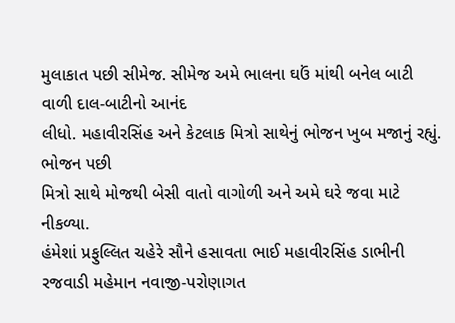મુલાકાત પછી સીમેજ. સીમેજ અમે ભાલના ઘઉં માંથી બનેલ બાટી વાળી દાલ-બાટીનો આનંદ
લીધો. મહાવીરસિંહ અને કેટલાક મિત્રો સાથેનું ભોજન ખુબ મજાનું રહ્યું. ભોજન પછી
મિત્રો સાથે મોજથી બેસી વાતો વાગોળી અને અમે ઘરે જવા માટે નીકળ્યા.
હંમેશાં પ્રફુલ્લિત ચહેરે સૌને હસાવતા ભાઈ મહાવીરસિંહ ડાભીની રજવાડી મહેમાન નવાજી-પરોણાગત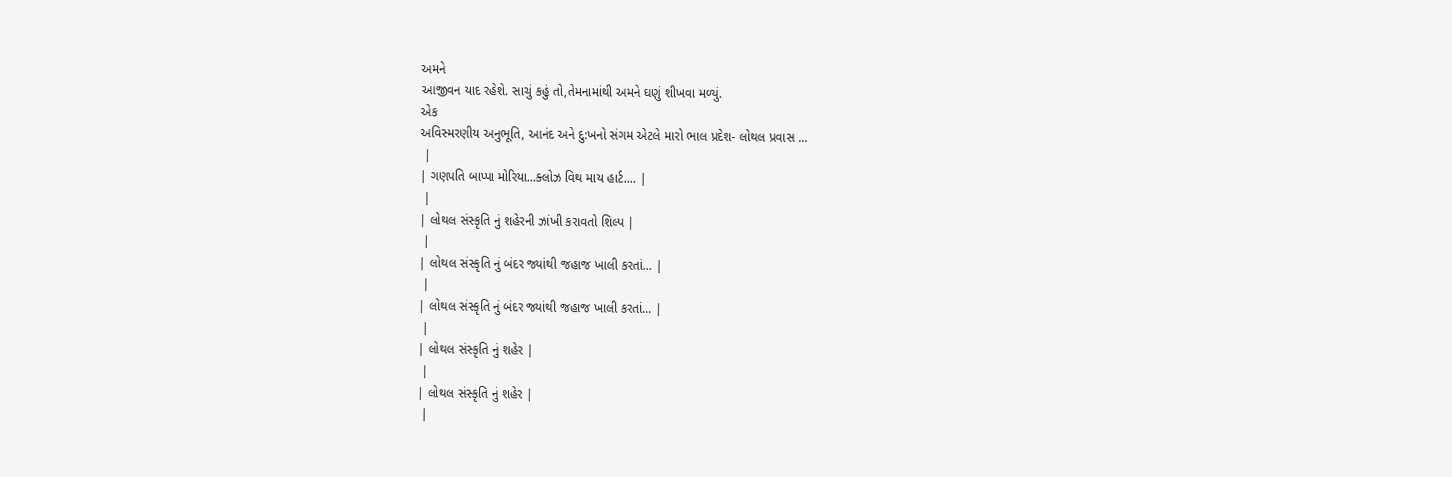અમને
આજીવન યાદ રહેશે. સાચું કહું તો,તેમનામાંથી અમને ઘણું શીખવા મળ્યું.
એક
અવિસ્મરણીય અનુભૂતિ, આનંદ અને દુ:ખનો સંગમ એટલે મારો ભાલ પ્રદેશ- લોથલ પ્રવાસ ...
 |
| ગણપતિ બાપ્પા મોરિયા...ક્લોઝ વિથ માય હાર્ટ.... |
 |
| લોથલ સંસ્કૃતિ નું શહેરની ઝાંખી કરાવતો શિલ્પ |
 |
| લોથલ સંસ્કૃતિ નું બંદર જ્યાંથી જહાજ ખાલી કરતાં... |
 |
| લોથલ સંસ્કૃતિ નું બંદર જ્યાંથી જહાજ ખાલી કરતાં... |
 |
| લોથલ સંસ્કૃતિ નું શહેર |
 |
| લોથલ સંસ્કૃતિ નું શહેર |
 |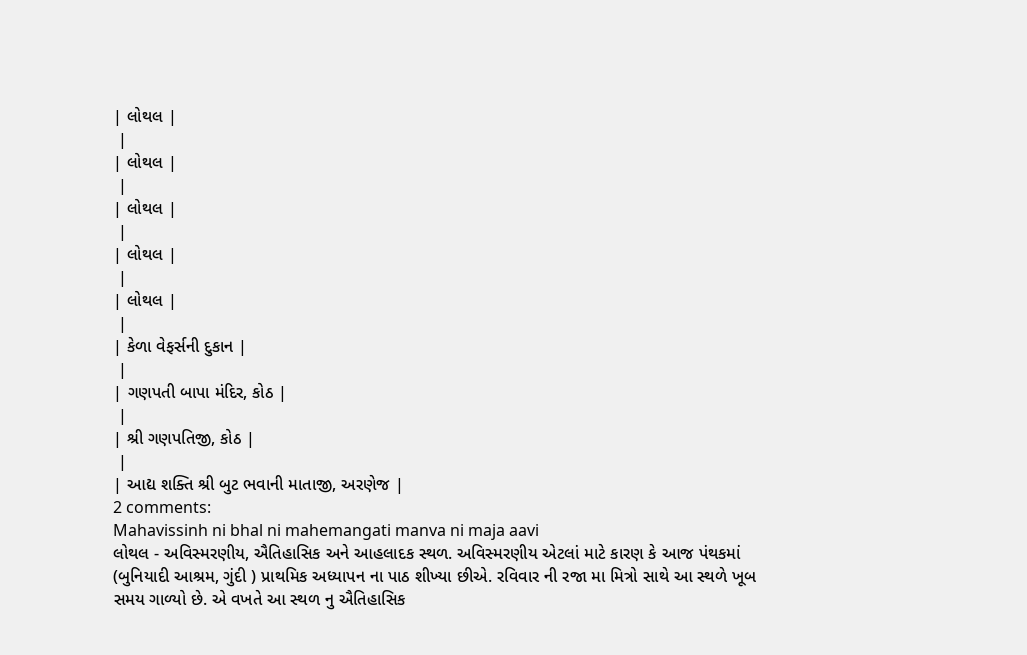| લોથલ |
 |
| લોથલ |
 |
| લોથલ |
 |
| લોથલ |
 |
| લોથલ |
 |
| કેળા વેફર્સની દુકાન |
 |
| ગણપતી બાપા મંદિર, કોઠ |
 |
| શ્રી ગણપતિજી, કોઠ |
 |
| આદ્ય શક્તિ શ્રી બુટ ભવાની માતાજી, અરણેજ |
2 comments:
Mahavissinh ni bhal ni mahemangati manva ni maja aavi
લોથલ - અવિસ્મરણીય, ઐતિહાસિક અને આહલાદક સ્થળ. અવિસ્મરણીય એટલાં માટે કારણ કે આજ પંથકમાં (બુનિયાદી આશ્રમ, ગુંદી ) પ્રાથમિક અધ્યાપન ના પાઠ શીખ્યા છીએ. રવિવાર ની રજા મા મિત્રો સાથે આ સ્થળે ખૂબ સમય ગાળ્યો છે. એ વખતે આ સ્થળ નુ ઐતિહાસિક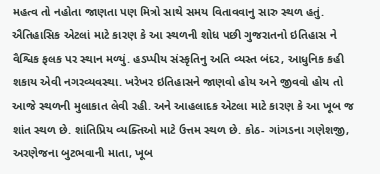મહત્વ તો નહોતા જાણતા પણ મિત્રો સાથે સમય વિતાવવાનુ સારુ સ્થળ હતું. ઐતિહાસિક એટલાં માટે કારણ કે આ સ્થળની શોધ પછી ગુજરાતનો ઇતિહાસ ને વૈશ્વિક ફલક પર સ્થાન મળ્યું. હડપ્પીય સંસ્કૃતિનુ અતિ વ્યસ્ત બંદર, આધુનિક કહી શકાય એવી નગરવ્યવસ્થા. ખરેખર ઇતિહાસને જાણવો હોય અને જીવવો હોય તો આજે સ્થળની મુલાકાત લેવી રહી. અને આહલાદક એટલા માટે કારણ કે આ ખૂબ જ શાંત સ્થળ છે. શાંતિપ્રિય વ્યક્તિઓ માટે ઉત્તમ સ્થળ છે. કોઠ- ગાંગડના ગણેશજી, અરણેજના બુટભવાની માતા, ખૂબ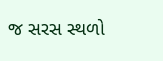જ સરસ સ્થળો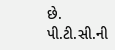છે. પી.ટી.સી.ની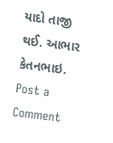યાદો તાજી થઈ. આભાર કેતનભાઇ.
Post a Comment